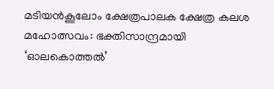മടിയൻകൂലോം ക്ഷേത്രപാലക ക്ഷേത്ര കലശ മഹോത്സവം: ഭക്തിസാന്ദ്രമായി ‘ഓലകൊത്തൽ’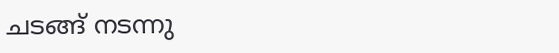ചടങ്ങ് നടന്നു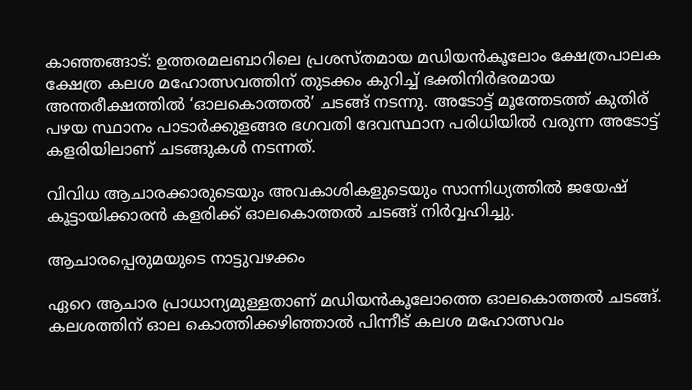കാഞ്ഞങ്ങാട്: ഉത്തരമലബാറിലെ പ്രശസ്തമായ മഡിയൻകൂലോം ക്ഷേത്രപാലക ക്ഷേത്ര കലശ മഹോത്സവത്തിന് തുടക്കം കുറിച്ച് ഭക്തിനിർഭരമായ അന്തരീക്ഷത്തിൽ ‘ഓലകൊത്തൽ’ ചടങ്ങ് നടന്നു. അടോട്ട് മൂത്തേടത്ത് കുതിര് പഴയ സ്ഥാനം പാടാർക്കുളങ്ങര ഭഗവതി ദേവസ്ഥാന പരിധിയിൽ വരുന്ന അടോട്ട് കളരിയിലാണ് ചടങ്ങുകൾ നടന്നത്.

വിവിധ ആചാരക്കാരുടെയും അവകാശികളുടെയും സാന്നിധ്യത്തിൽ ജയേഷ് കൂട്ടായിക്കാരൻ കളരിക്ക് ഓലകൊത്തൽ ചടങ്ങ് നിർവ്വഹിച്ചു.

ആചാരപ്പെരുമയുടെ നാട്ടുവഴക്കം

ഏറെ ആചാര പ്രാധാന്യമുള്ളതാണ് മഡിയൻകൂലോത്തെ ഓലകൊത്തൽ ചടങ്ങ്. കലശത്തിന് ഓല കൊത്തിക്കഴിഞ്ഞാൽ പിന്നീട് കലശ മഹോത്സവം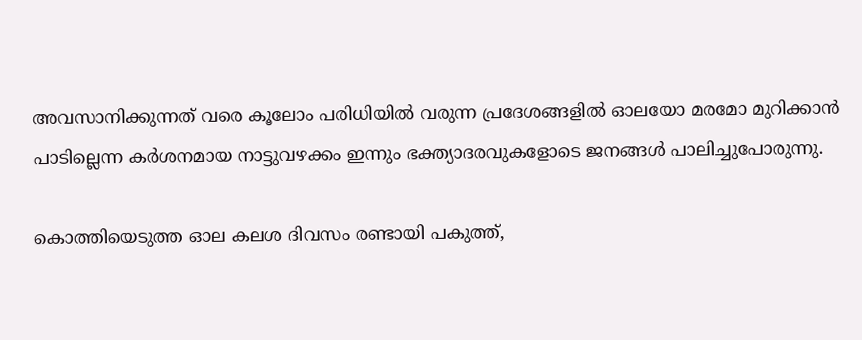അവസാനിക്കുന്നത് വരെ കൂലോം പരിധിയിൽ വരുന്ന പ്രദേശങ്ങളിൽ ഓലയോ മരമോ മുറിക്കാൻ പാടില്ലെന്ന കർശനമായ നാട്ടുവഴക്കം ഇന്നും ഭക്ത്യാദരവുകളോടെ ജനങ്ങൾ പാലിച്ചുപോരുന്നു.

കൊത്തിയെടുത്ത ഓല കലശ ദിവസം രണ്ടായി പകുത്ത്,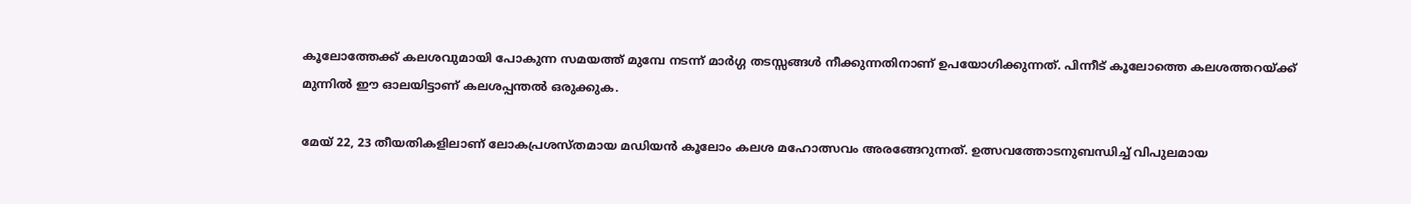കൂലോത്തേക്ക് കലശവുമായി പോകുന്ന സമയത്ത് മുമ്പേ നടന്ന് മാർഗ്ഗ തടസ്സങ്ങൾ നീക്കുന്നതിനാണ് ഉപയോഗിക്കുന്നത്. പിന്നീട് കൂലോത്തെ കലശത്തറയ്ക്ക് മുന്നിൽ ഈ ഓലയിട്ടാണ് കലശപ്പന്തൽ ഒരുക്കുക.

മേയ് 22, 23 തീയതികളിലാണ് ലോകപ്രശസ്തമായ മഡിയൻ കൂലോം കലശ മഹോത്സവം അരങ്ങേറുന്നത്. ഉത്സവത്തോടനുബന്ധിച്ച് വിപുലമായ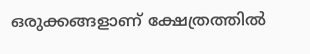ഒരുക്കങ്ങളാണ് ക്ഷേത്രത്തിൽ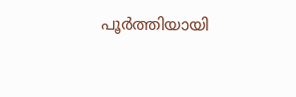പൂർത്തിയായി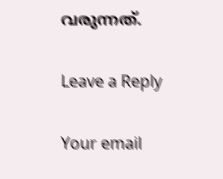വരുന്നത്.

Leave a Reply

Your email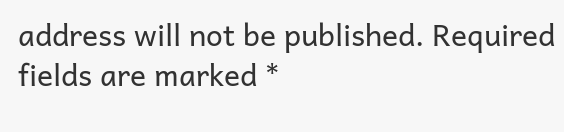address will not be published. Required fields are marked *